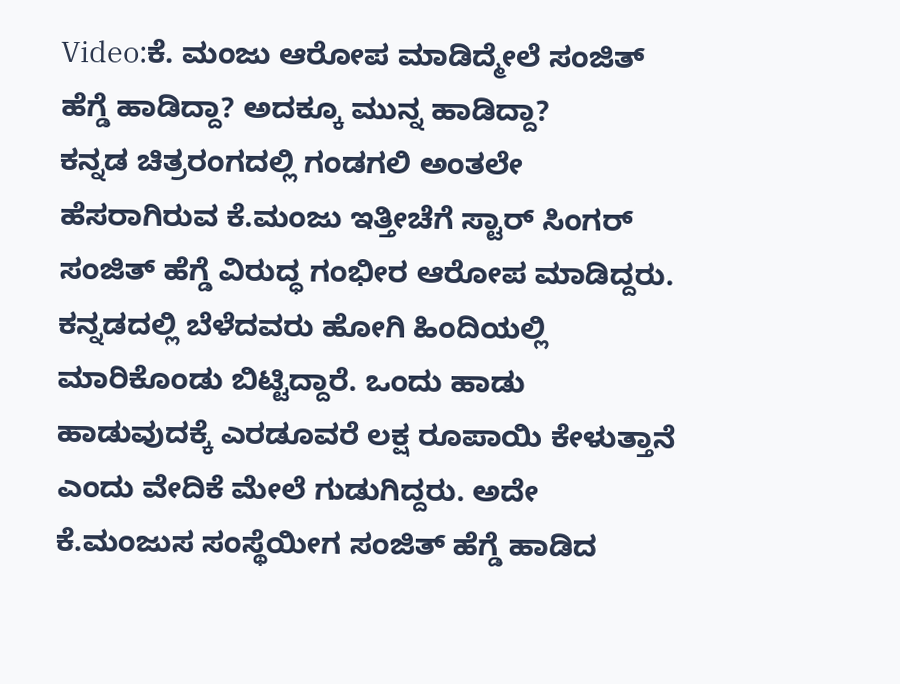Video:ಕೆ. ಮಂಜು ಆರೋಪ ಮಾಡಿದ್ಮೇಲೆ ಸಂಜಿತ್ ಹೆಗ್ಡೆ ಹಾಡಿದ್ದಾ? ಅದಕ್ಕೂ ಮುನ್ನ ಹಾಡಿದ್ದಾ?
ಕನ್ನಡ ಚಿತ್ರರಂಗದಲ್ಲಿ ಗಂಡಗಲಿ ಅಂತಲೇ ಹೆಸರಾಗಿರುವ ಕೆ.ಮಂಜು ಇತ್ತೀಚೆಗೆ ಸ್ಟಾರ್ ಸಿಂಗರ್ ಸಂಜಿತ್ ಹೆಗ್ಡೆ ವಿರುದ್ಧ ಗಂಭೀರ ಆರೋಪ ಮಾಡಿದ್ದರು. ಕನ್ನಡದಲ್ಲಿ ಬೆಳೆದವರು ಹೋಗಿ ಹಿಂದಿಯಲ್ಲಿ ಮಾರಿಕೊಂಡು ಬಿಟ್ಟಿದ್ದಾರೆ. ಒಂದು ಹಾಡು ಹಾಡುವುದಕ್ಕೆ ಎರಡೂವರೆ ಲಕ್ಷ ರೂಪಾಯಿ ಕೇಳುತ್ತಾನೆ ಎಂದು ವೇದಿಕೆ ಮೇಲೆ ಗುಡುಗಿದ್ದರು. ಅದೇ ಕೆ.ಮಂಜುಸ ಸಂಸ್ಥೆಯೀಗ ಸಂಜಿತ್ ಹೆಗ್ಡೆ ಹಾಡಿದ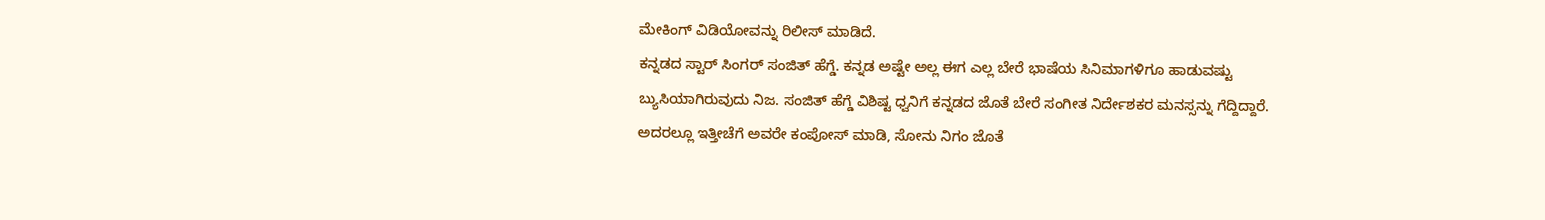ಮೇಕಿಂಗ್ ವಿಡಿಯೋವನ್ನು ರಿಲೀಸ್ ಮಾಡಿದೆ.
ಕನ್ನಡದ ಸ್ಟಾರ್ ಸಿಂಗರ್ ಸಂಜಿತ್ ಹೆಗ್ಡೆ. ಕನ್ನಡ ಅಷ್ಟೇ ಅಲ್ಲ ಈಗ ಎಲ್ಲ ಬೇರೆ ಭಾಷೆಯ ಸಿನಿಮಾಗಳಿಗೂ ಹಾಡುವಷ್ಟು ಬ್ಯುಸಿಯಾಗಿರುವುದು ನಿಜ. ಸಂಜಿತ್ ಹೆಗ್ಡೆ ವಿಶಿಷ್ಟ ಧ್ವನಿಗೆ ಕನ್ನಡದ ಜೊತೆ ಬೇರೆ ಸಂಗೀತ ನಿರ್ದೇಶಕರ ಮನಸ್ಸನ್ನು ಗೆದ್ದಿದ್ದಾರೆ. ಅದರಲ್ಲೂ ಇತ್ತೀಚೆಗೆ ಅವರೇ ಕಂಪೋಸ್ ಮಾಡಿ, ಸೋನು ನಿಗಂ ಜೊತೆ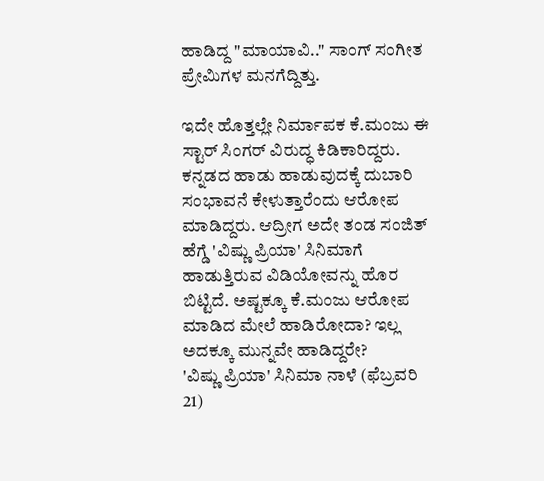ಹಾಡಿದ್ದ "ಮಾಯಾವಿ.." ಸಾಂಗ್ ಸಂಗೀತ ಪ್ರೇಮಿಗಳ ಮನಗೆದ್ದಿತ್ತು.

ಇದೇ ಹೊತ್ತಲ್ಲೇ ನಿರ್ಮಾಪಕ ಕೆ.ಮಂಜು ಈ ಸ್ಟಾರ್ ಸಿಂಗರ್ ವಿರುದ್ಧ ಕಿಡಿಕಾರಿದ್ದರು. ಕನ್ನಡದ ಹಾಡು ಹಾಡುವುದಕ್ಕೆ ದುಬಾರಿ ಸಂಭಾವನೆ ಕೇಳುತ್ತಾರೆಂದು ಆರೋಪ ಮಾಡಿದ್ದರು. ಆದ್ರೀಗ ಅದೇ ತಂಡ ಸಂಜಿತ್ ಹೆಗ್ಡೆ 'ವಿಷ್ಣು ಪ್ರಿಯಾ' ಸಿನಿಮಾಗೆ ಹಾಡುತ್ತಿರುವ ವಿಡಿಯೋವನ್ನು ಹೊರ ಬಿಟ್ಟಿದೆ. ಅಷ್ಟಕ್ಕೂ ಕೆ.ಮಂಜು ಆರೋಪ ಮಾಡಿದ ಮೇಲೆ ಹಾಡಿರೋದಾ? ಇಲ್ಲ ಅದಕ್ಕೂ ಮುನ್ನವೇ ಹಾಡಿದ್ದರೇ?
'ವಿಷ್ಣು ಪ್ರಿಯಾ' ಸಿನಿಮಾ ನಾಳೆ (ಫೆಬ್ರವರಿ 21)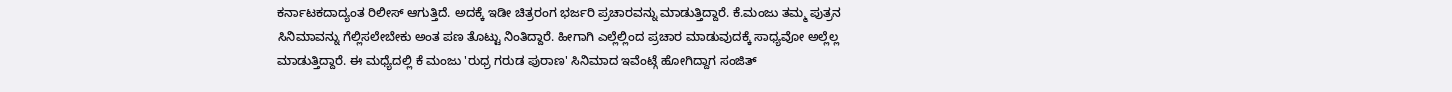ಕರ್ನಾಟಕದಾದ್ಯಂತ ರಿಲೀಸ್ ಆಗುತ್ತಿದೆ. ಅದಕ್ಕೆ ಇಡೀ ಚಿತ್ರರಂಗ ಭರ್ಜರಿ ಪ್ರಚಾರವನ್ನು ಮಾಡುತ್ತಿದ್ದಾರೆ. ಕೆ.ಮಂಜು ತಮ್ಮ ಪುತ್ರನ ಸಿನಿಮಾವನ್ನು ಗೆಲ್ಲಿಸಲೇಬೇಕು ಅಂತ ಪಣ ತೊಟ್ಟು ನಿಂತಿದ್ದಾರೆ. ಹೀಗಾಗಿ ಎಲ್ಲೆಲ್ಲಿಂದ ಪ್ರಚಾರ ಮಾಡುವುದಕ್ಕೆ ಸಾಧ್ಯವೋ ಅಲ್ಲೆಲ್ಲ ಮಾಡುತ್ತಿದ್ದಾರೆ. ಈ ಮಧ್ಯೆದಲ್ಲಿ ಕೆ ಮಂಜು 'ರುಧ್ರ ಗರುಡ ಪುರಾಣ' ಸಿನಿಮಾದ ಇವೆಂಟ್ಗೆ ಹೋಗಿದ್ದಾಗ ಸಂಜಿತ್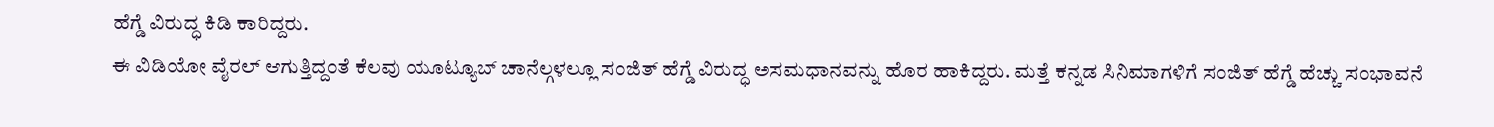ಹೆಗ್ಡೆ ವಿರುದ್ಧ ಕಿಡಿ ಕಾರಿದ್ದರು.
ಈ ವಿಡಿಯೋ ವೈರಲ್ ಆಗುತ್ತಿದ್ದಂತೆ ಕೆಲವು ಯೂಟ್ಯೂಬ್ ಚಾನೆಲ್ಗಳಲ್ಲೂ ಸಂಜಿತ್ ಹೆಗ್ಡೆ ವಿರುದ್ಧ ಅಸಮಧಾನವನ್ನು ಹೊರ ಹಾಕಿದ್ದರು. ಮತ್ತೆ ಕನ್ನಡ ಸಿನಿಮಾಗಳಿಗೆ ಸಂಜಿತ್ ಹೆಗ್ಡೆ ಹೆಚ್ಚು ಸಂಭಾವನೆ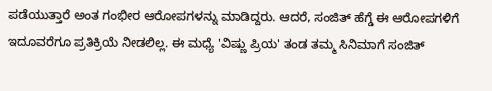ಪಡೆಯುತ್ತಾರೆ ಅಂತ ಗಂಭೀರ ಆರೋಪಗಳನ್ನು ಮಾಡಿದ್ದರು. ಆದರೆ, ಸಂಜಿತ್ ಹೆಗ್ಡೆ ಈ ಆರೋಪಗಳಿಗೆ ಇದೂವರೆಗೂ ಪ್ರತಿಕ್ರಿಯೆ ನೀಡಲಿಲ್ಲ. ಈ ಮಧ್ಯೆ 'ವಿಷ್ಣು ಪ್ರಿಯ' ತಂಡ ತಮ್ಮ ಸಿನಿಮಾಗೆ ಸಂಜಿತ್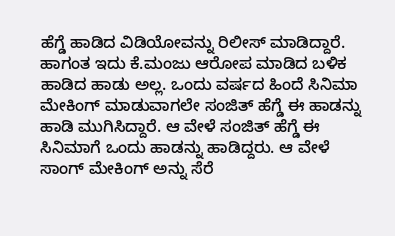ಹೆಗ್ಡೆ ಹಾಡಿದ ವಿಡಿಯೋವನ್ನು ರಿಲೀಸ್ ಮಾಡಿದ್ದಾರೆ.
ಹಾಗಂತ ಇದು ಕೆ.ಮಂಜು ಆರೋಪ ಮಾಡಿದ ಬಳಿಕ ಹಾಡಿದ ಹಾಡು ಅಲ್ಲ. ಒಂದು ವರ್ಷದ ಹಿಂದೆ ಸಿನಿಮಾ ಮೇಕಿಂಗ್ ಮಾಡುವಾಗಲೇ ಸಂಜಿತ್ ಹೆಗ್ಡೆ ಈ ಹಾಡನ್ನು ಹಾಡಿ ಮುಗಿಸಿದ್ದಾರೆ. ಆ ವೇಳೆ ಸಂಜಿತ್ ಹೆಗ್ಡೆ ಈ ಸಿನಿಮಾಗೆ ಒಂದು ಹಾಡನ್ನು ಹಾಡಿದ್ದರು. ಆ ವೇಳೆ ಸಾಂಗ್ ಮೇಕಿಂಗ್ ಅನ್ನು ಸೆರೆ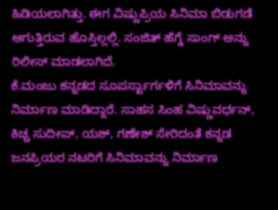ಹಿಡಿಯಲಾಗಿತ್ತು. ಈಗ ವಿಷ್ಣುಪ್ರಿಯ ಸಿನಿಮಾ ಬಿಡುಗಡೆ ಆಗುತ್ತಿರುವ ಹೊಸ್ತಿಲ್ಲಲ್ಲಿ. ಸಂಜಿತ್ ಹೆಗ್ಡೆ ಸಾಂಗ್ ಅನ್ನು ರಿಲೀಸ್ ಮಾಡಲಾಗಿದೆ.
ಕೆ.ಮಂಜು ಕನ್ನಡದ ಸೂಪರ್ಸ್ಟಾರ್ಗಳಿಗೆ ಸಿನಿಮಾವನ್ನು ನಿರ್ಮಾಣ ಮಾಡಿದ್ದಾರೆ. ಸಾಹಸ ಸಿಂಹ ವಿಷ್ಣುವರ್ಧನ್, ಕಿಚ್ಚ ಸುದೀಪ್, ಯಶ್, ಗಣೇಶ್ ಸೇರಿದಂತೆ ಕನ್ನಡ ಜನಪ್ರಿಯರ ನಟರಿಗೆ ಸಿನಿಮಾವನ್ನು ನಿರ್ಮಾಣ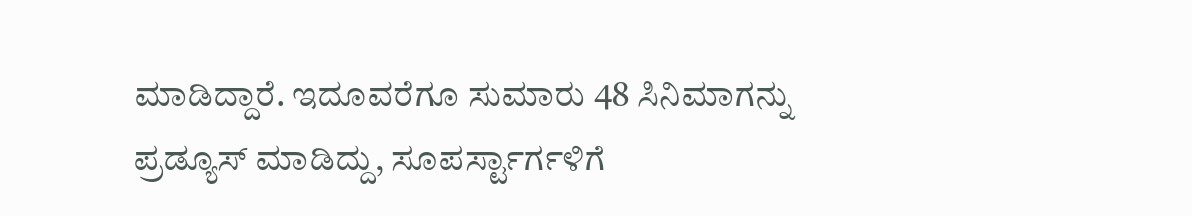ಮಾಡಿದ್ದಾರೆ. ಇದೂವರೆಗೂ ಸುಮಾರು 48 ಸಿನಿಮಾಗನ್ನು ಪ್ರಡ್ಯೂಸ್ ಮಾಡಿದ್ದು, ಸೂಪರ್ಸ್ಟಾರ್ಗಳಿಗೆ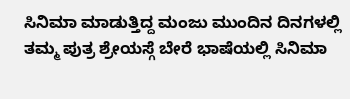ಸಿನಿಮಾ ಮಾಡುತ್ತಿದ್ದ ಮಂಜು ಮುಂದಿನ ದಿನಗಳಲ್ಲಿ ತಮ್ಮ ಪುತ್ರ ಶ್ರೇಯಸ್ಗೆ ಬೇರೆ ಭಾಷೆಯಲ್ಲಿ ಸಿನಿಮಾ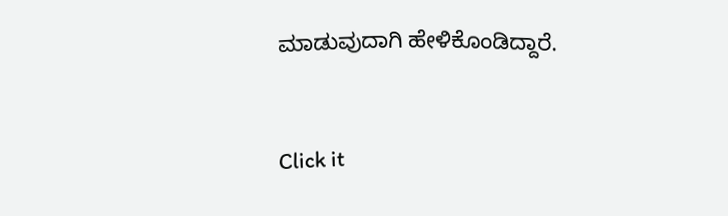ಮಾಡುವುದಾಗಿ ಹೇಳಿಕೊಂಡಿದ್ದಾರೆ.


Click it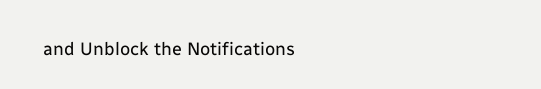and Unblock the Notifications